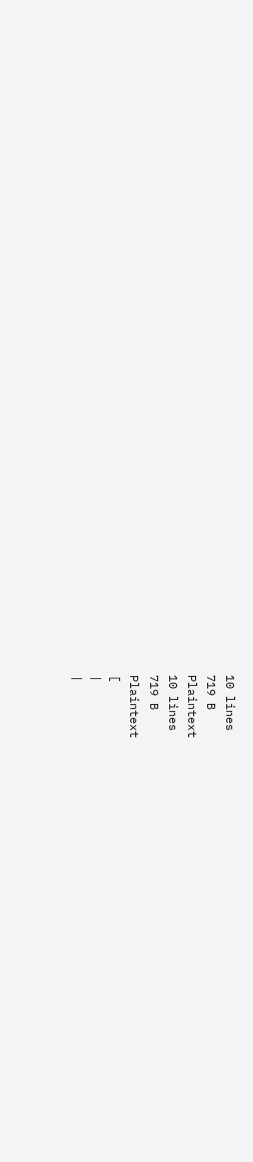10 lines
719 B
Plaintext
10 lines
719 B
Plaintext
[
|
|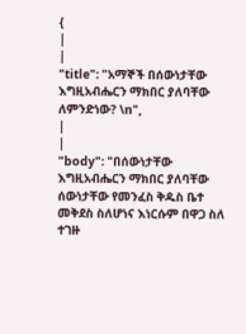{
|
|
"title": "አማኞች በሰውነታቸው እግዚአብሔርን ማክበር ያለባቸው ለምንድነው? \n",
|
|
"body": "በሰውነታቸው እግዚአብሔርን ማክበር ያለባቸው ሰውነታቸው የመንፈስ ቅዱስ ቤተ መቅደስ ስለሆነና እነርሱም በዋጋ ስለ ተገዙ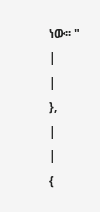ነው፡፡ "
|
|
},
|
|
{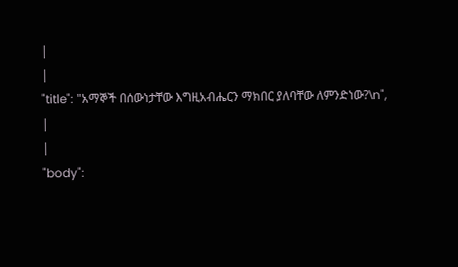|
|
"title": "አማኞች በሰውነታቸው እግዚአብሔርን ማክበር ያለባቸው ለምንድነው?\n",
|
|
"body":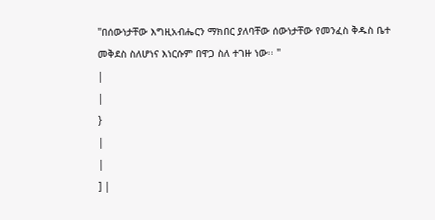"በሰውነታቸው እግዚአብሔርን ማክበር ያለባቸው ሰውነታቸው የመንፈስ ቅዱስ ቤተ መቅደስ ስለሆነና እነርሱም በዋጋ ስለ ተገዙ ነው፡፡ "
|
|
}
|
|
] |